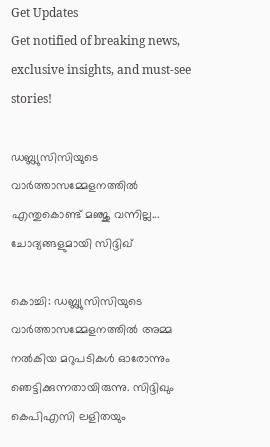Get Updates
Get notified of breaking news, exclusive insights, and must-see stories!

ഡബ്ല്യുസിസിയുടെ വാര്‍ത്താസമ്മേളനത്തില്‍ എന്തുകൊണ്ട് മഞ്ജു വന്നില്ല... ചോദ്യങ്ങളുമായി സിദ്ദിഖ്

കൊച്ചി: ഡബ്ല്യുസിസിയുടെ വാര്‍ത്താസമ്മേളനത്തില്‍ അമ്മ നല്‍കിയ മറുപടികള്‍ ഓരോന്നും ഞെട്ടിക്കുന്നതായിരുന്നു. സിദ്ദിഖും കെപിഎസി ലളിതയും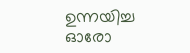ഉന്നയിച്ച ഓരോ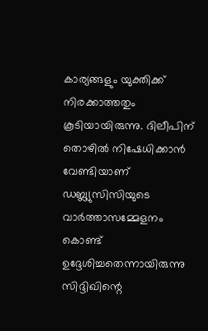കാര്യങ്ങളും യുക്തിക്ക് നിരക്കാത്തതും കൂടിയായിരുന്നു. ദിലീപിന് തൊഴില്‍ നിഷേധിക്കാന്‍ വേണ്ടിയാണ് ഡബ്ല്യുസിസിയുടെ വാര്‍ത്താസമ്മേളനം കൊണ്ട് ഉദ്ദേശിച്ചതെന്നായിരുന്നു സിദ്ദിഖിന്റെ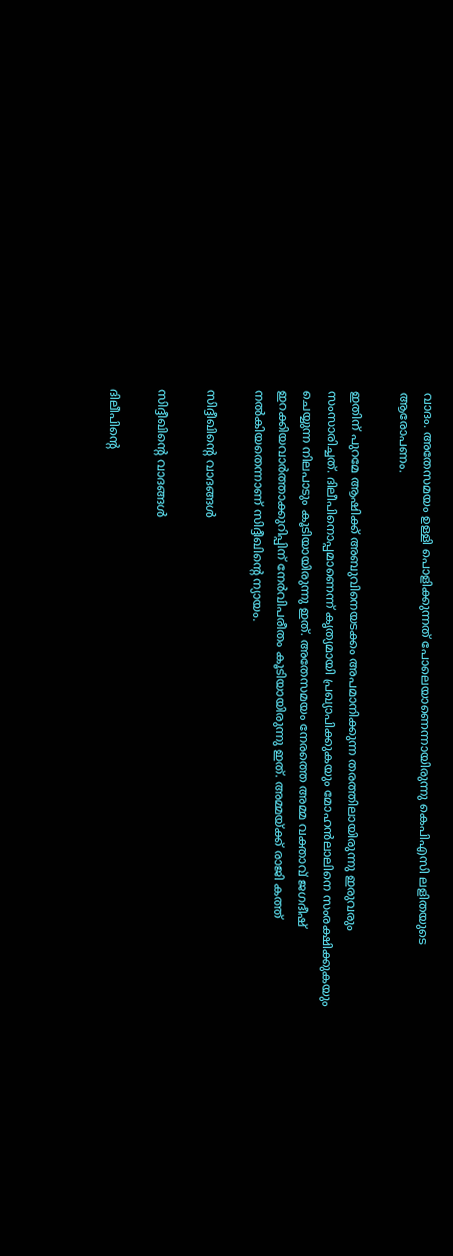വാദം. അതേസമയം ഉള്ളി പൊളിക്കുന്നത് പോലെയാണെന്നായിരുന്നു കെപിഎസി ലളിതയുടെ ആരോപണം.

ഇതിന് പുറമേ ആഷിക്ക് അബുവിനെയടക്കം അപമാനിക്കുന്ന തരത്തിലായിരുന്നു ഇരുവരും സംസാരിച്ചത്. ദിലീപിനൊപ്പമാണെന്ന് കൃത്യമായി പ്രഖ്യാപിക്കുകയും മോഹന്‍ലാലിനെ സംരക്ഷിക്കുകയും ചെയ്യുന്ന നിലപാടും കൂടിയായിരുന്നു ഇത്. അതേസമയം നേരത്തെ അമ്മ വക്താവ് ജഗദീഷ് ഇറക്കിയവാര്‍ത്താക്കുറിപ്പിന് നേര്‍വിപരീതം കൂടിയായിരുന്നു ഇത്. അമ്മയ്ക്ക് രാജി കത്ത് നല്‍കിയതെന്നാണ് സിദ്ദീഖിന്റെ ന്യായം.

സിദ്ദീഖിന്റെ വാദങ്ങള്‍

സിദ്ദീഖിന്റെ വാദങ്ങള്‍

ദിലീപിന്റെ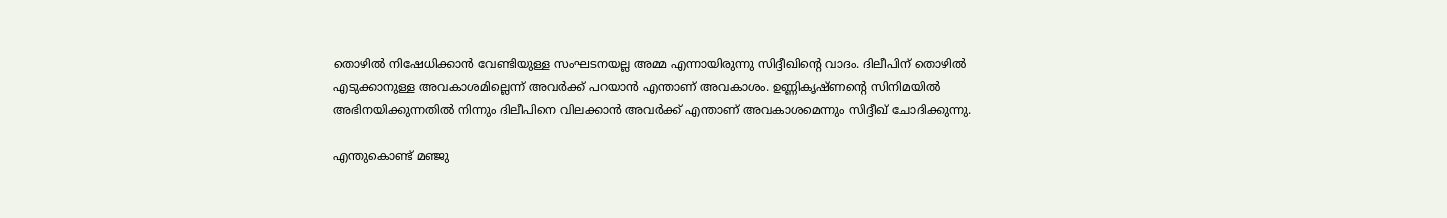തൊഴില്‍ നിഷേധിക്കാന്‍ വേണ്ടിയുള്ള സംഘടനയല്ല അമ്മ എന്നായിരുന്നു സിദ്ദീഖിന്റെ വാദം. ദിലീപിന് തൊഴില്‍ എടുക്കാനുള്ള അവകാശമില്ലെന്ന് അവര്‍ക്ക് പറയാന്‍ എന്താണ് അവകാശം. ഉണ്ണികൃഷ്ണന്റെ സിനിമയില്‍ അഭിനയിക്കുന്നതില്‍ നിന്നും ദിലീപിനെ വിലക്കാന്‍ അവര്‍ക്ക് എന്താണ് അവകാശമെന്നും സിദ്ദീഖ് ചോദിക്കുന്നു.

എന്തുകൊണ്ട് മഞ്ജു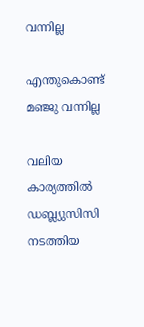വന്നില്ല

എന്തുകൊണ്ട് മഞ്ജു വന്നില്ല

വലിയ കാര്യത്തില്‍ ഡബ്ല്യുസിസി നടത്തിയ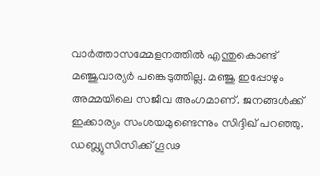വാര്‍ത്താസമ്മേളനത്തില്‍ എന്തുകൊണ്ട് മഞ്ജുവാര്യര്‍ പങ്കെടുത്തില്ല. മഞ്ജു ഇപ്പോഴും അമ്മയിലെ സജീവ അംഗമാണ്. ജനങ്ങള്‍ക്ക് ഇക്കാര്യം സംശയമുണ്ടെന്നും സിദ്ദിഖ് പറഞ്ഞു. ഡബ്ല്യുസിസിക്ക് ഗൂഢ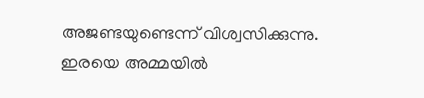അജണ്ടയുണ്ടെന്ന് വിശ്വസിക്കുന്നു. ഇരയെ അമ്മയില്‍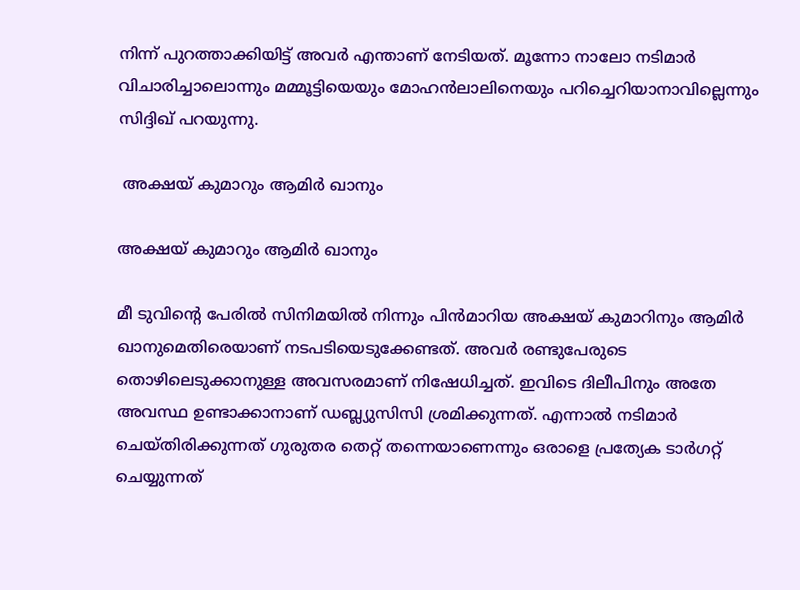നിന്ന് പുറത്താക്കിയിട്ട് അവര്‍ എന്താണ് നേടിയത്. മൂന്നോ നാലോ നടിമാര്‍ വിചാരിച്ചാലൊന്നും മമ്മൂട്ടിയെയും മോഹന്‍ലാലിനെയും പറിച്ചെറിയാനാവില്ലെന്നും സിദ്ദിഖ് പറയുന്നു.

 അക്ഷയ് കുമാറും ആമിര്‍ ഖാനും

അക്ഷയ് കുമാറും ആമിര്‍ ഖാനും

മീ ടുവിന്റെ പേരില്‍ സിനിമയില്‍ നിന്നും പിന്‍മാറിയ അക്ഷയ് കുമാറിനും ആമിര്‍ ഖാനുമെതിരെയാണ് നടപടിയെടുക്കേണ്ടത്. അവര്‍ രണ്ടുപേരുടെ തൊഴിലെടുക്കാനുള്ള അവസരമാണ് നിഷേധിച്ചത്. ഇവിടെ ദിലീപിനും അതേ അവസ്ഥ ഉണ്ടാക്കാനാണ് ഡബ്ല്യുസിസി ശ്രമിക്കുന്നത്. എന്നാല്‍ നടിമാര്‍ ചെയ്തിരിക്കുന്നത് ഗുരുതര തെറ്റ് തന്നെയാണെന്നും ഒരാളെ പ്രത്യേക ടാര്‍ഗറ്റ് ചെയ്യുന്നത്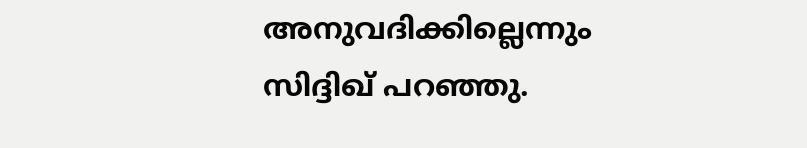അനുവദിക്കില്ലെന്നും സിദ്ദിഖ് പറഞ്ഞു.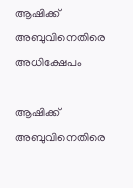ആഷിക്ക് അബുവിനെതിരെ അധിക്ഷേപം

ആഷിക്ക് അബുവിനെതിരെ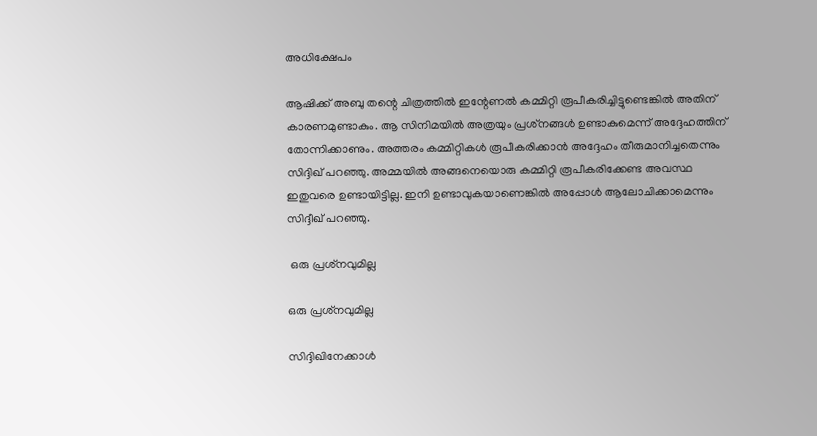അധിക്ഷേപം

ആഷിക്ക് അബു തന്റെ ചിത്രത്തില്‍ ഇന്റേണല്‍ കമ്മിറ്റി രൂപീകരിച്ചിട്ടുണ്ടെങ്കില്‍ അതിന് കാരണമുണ്ടാകും. ആ സിനിമയില്‍ അത്രയും പ്രശ്‌നങ്ങള്‍ ഉണ്ടാകുമെന്ന് അദ്ദേഹത്തിന് തോന്നിക്കാണും. അത്തരം കമ്മിറ്റികള്‍ രൂപീകരിക്കാന്‍ അദ്ദേഹം തീരുമാനിച്ചതെന്നും സിദ്ദിഖ് പറഞ്ഞു. അമ്മയില്‍ അങ്ങനെയൊരു കമ്മിറ്റി രൂപീകരിക്കേണ്ട അവസ്ഥ ഇതുവരെ ഉണ്ടായിട്ടില്ല. ഇനി ഉണ്ടാവുകയാണെങ്കില്‍ അപ്പോള്‍ ആലോചിക്കാമെന്നും സിദ്ദീഖ് പറഞ്ഞു.

 ഒരു പ്രശ്‌നവുമില്ല

ഒരു പ്രശ്‌നവുമില്ല

സിദ്ദിഖിനേക്കാള്‍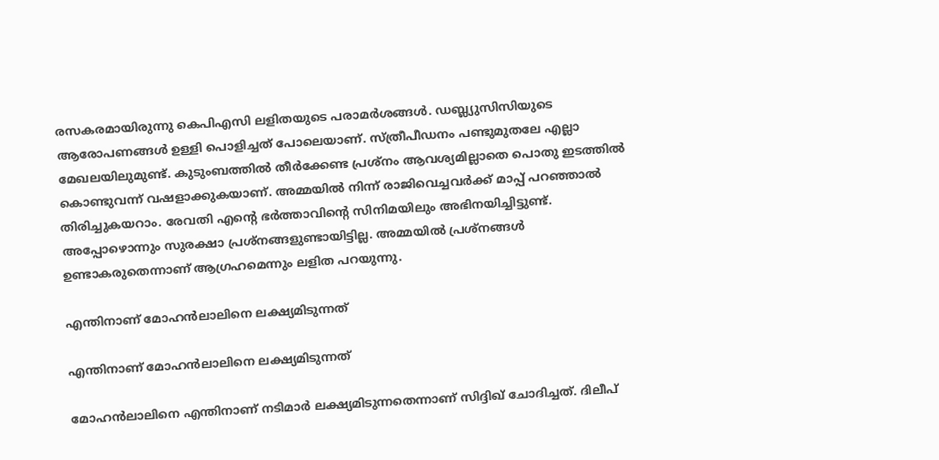രസകരമായിരുന്നു കെപിഎസി ലളിതയുടെ പരാമര്‍ശങ്ങള്‍. ഡബ്ല്യുസിസിയുടെ ആരോപണങ്ങള്‍ ഉള്ളി പൊളിച്ചത് പോലെയാണ്. സ്ത്രീപീഡനം പണ്ടുമുതലേ എല്ലാ മേഖലയിലുമുണ്ട്. കുടുംബത്തില്‍ തീര്‍ക്കേണ്ട പ്രശ്‌നം ആവശ്യമില്ലാതെ പൊതു ഇടത്തില്‍ കൊണ്ടുവന്ന് വഷളാക്കുകയാണ്. അമ്മയില്‍ നിന്ന് രാജിവെച്ചവര്‍ക്ക് മാപ്പ് പറഞ്ഞാല്‍ തിരിച്ചുകയറാം. രേവതി എന്റെ ഭര്‍ത്താവിന്റെ സിനിമയിലും അഭിനയിച്ചിട്ടുണ്ട്. അപ്പോഴൊന്നും സുരക്ഷാ പ്രശ്‌നങ്ങളുണ്ടായിട്ടില്ല. അമ്മയില്‍ പ്രശ്‌നങ്ങള്‍ ഉണ്ടാകരുതെന്നാണ് ആഗ്രഹമെന്നും ലളിത പറയുന്നു.

എന്തിനാണ് മോഹന്‍ലാലിനെ ലക്ഷ്യമിടുന്നത്

എന്തിനാണ് മോഹന്‍ലാലിനെ ലക്ഷ്യമിടുന്നത്

മോഹന്‍ലാലിനെ എന്തിനാണ് നടിമാര്‍ ലക്ഷ്യമിടുന്നതെന്നാണ് സിദ്ദിഖ് ചോദിച്ചത്. ദിലീപ്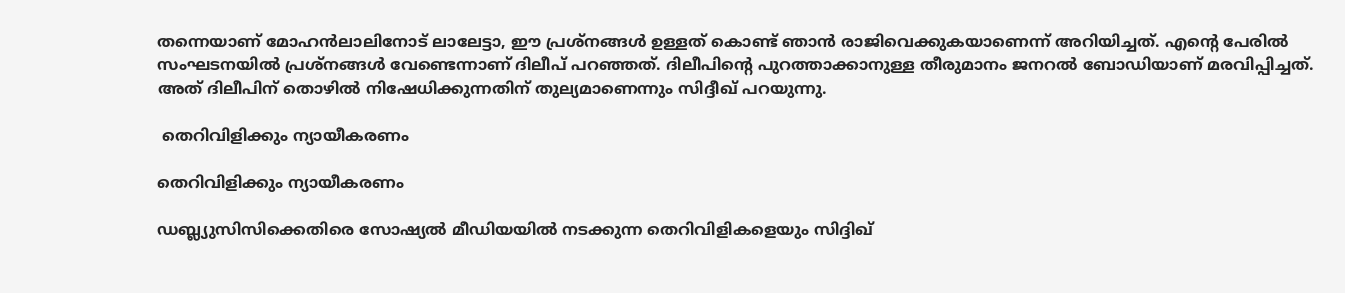തന്നെയാണ് മോഹന്‍ലാലിനോട് ലാലേട്ടാ, ഈ പ്രശ്‌നങ്ങള്‍ ഉള്ളത് കൊണ്ട് ഞാന്‍ രാജിവെക്കുകയാണെന്ന് അറിയിച്ചത്. എന്റെ പേരില്‍ സംഘടനയില്‍ പ്രശ്‌നങ്ങള്‍ വേണ്ടെന്നാണ് ദിലീപ് പറഞ്ഞത്. ദിലീപിന്റെ പുറത്താക്കാനുള്ള തീരുമാനം ജനറല്‍ ബോഡിയാണ് മരവിപ്പിച്ചത്. അത് ദിലീപിന് തൊഴില്‍ നിഷേധിക്കുന്നതിന് തുല്യമാണെന്നും സിദ്ദീഖ് പറയുന്നു.

 തെറിവിളിക്കും ന്യായീകരണം

തെറിവിളിക്കും ന്യായീകരണം

ഡബ്ല്യുസിസിക്കെതിരെ സോഷ്യല്‍ മീഡിയയില്‍ നടക്കുന്ന തെറിവിളികളെയും സിദ്ദിഖ്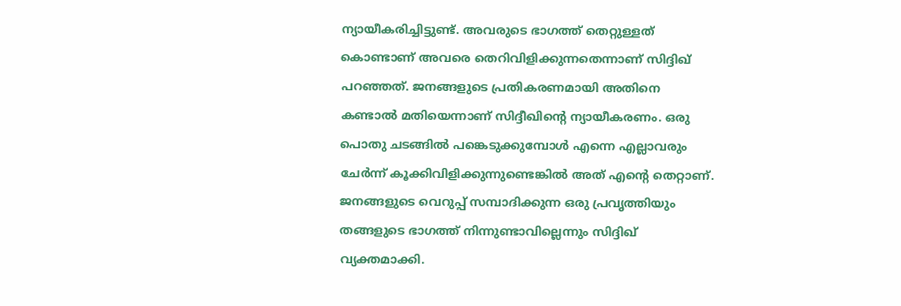ന്യായീകരിച്ചിട്ടുണ്ട്. അവരുടെ ഭാഗത്ത് തെറ്റുള്ളത് കൊണ്ടാണ് അവരെ തെറിവിളിക്കുന്നതെന്നാണ് സിദ്ദിഖ് പറഞ്ഞത്. ജനങ്ങളുടെ പ്രതികരണമായി അതിനെ കണ്ടാല്‍ മതിയെന്നാണ് സിദ്ദീഖിന്റെ ന്യായീകരണം. ഒരു പൊതു ചടങ്ങില്‍ പങ്കെടുക്കുമ്പോള്‍ എന്നെ എല്ലാവരും ചേര്‍ന്ന് കൂക്കിവിളിക്കുന്നുണ്ടെങ്കില്‍ അത് എന്റെ തെറ്റാണ്. ജനങ്ങളുടെ വെറുപ്പ് സമ്പാദിക്കുന്ന ഒരു പ്രവൃത്തിയും തങ്ങളുടെ ഭാഗത്ത് നിന്നുണ്ടാവില്ലെന്നും സിദ്ദിഖ് വ്യക്തമാക്കി.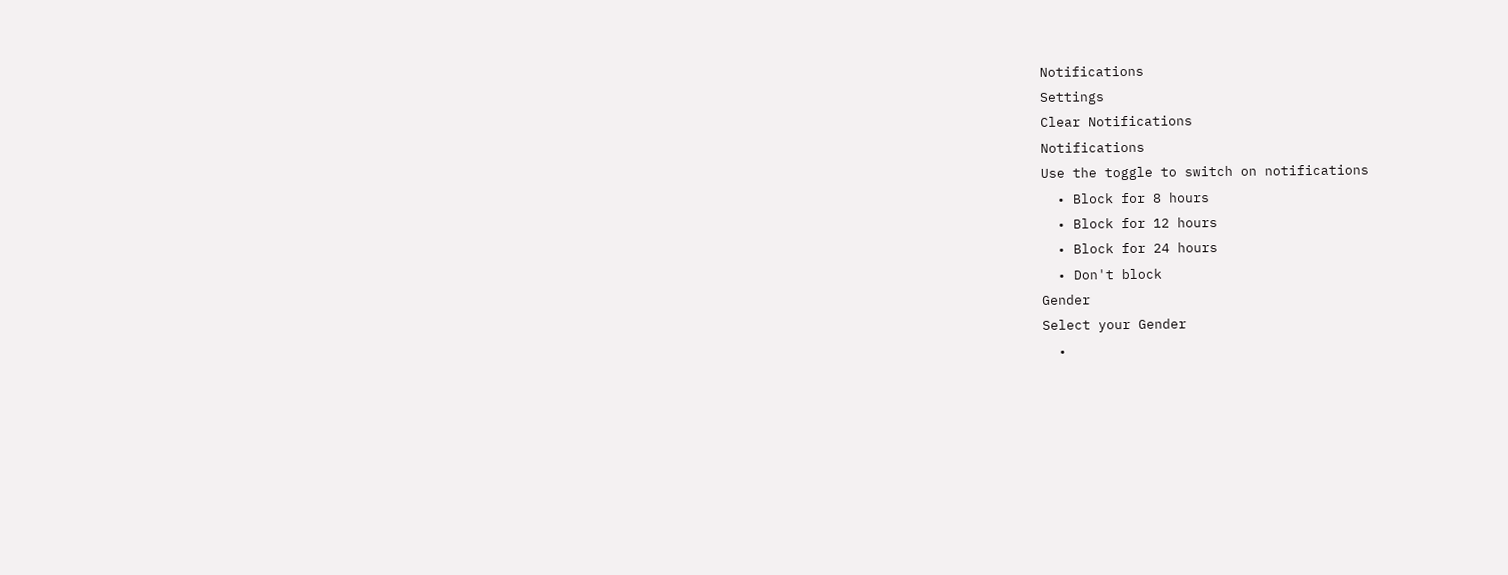Notifications
Settings
Clear Notifications
Notifications
Use the toggle to switch on notifications
  • Block for 8 hours
  • Block for 12 hours
  • Block for 24 hours
  • Don't block
Gender
Select your Gender
  •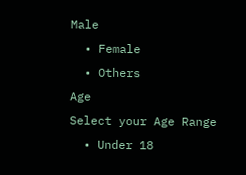Male
  • Female
  • Others
Age
Select your Age Range
  • Under 18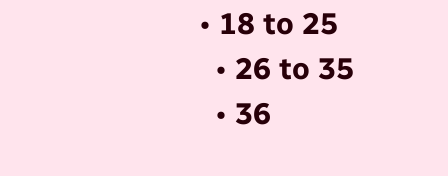• 18 to 25
  • 26 to 35
  • 36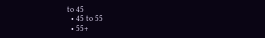to 45
  • 45 to 55
  • 55+